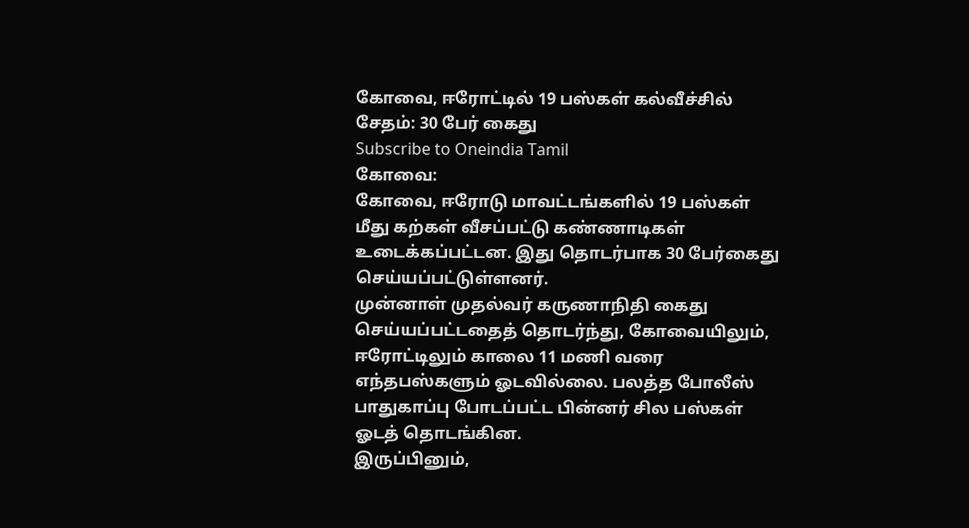கோவை, ஈரோட்டில் 19 பஸ்கள் கல்வீச்சில் சேதம்: 30 பேர் கைது
Subscribe to Oneindia Tamil
கோவை:
கோவை, ஈரோடு மாவட்டங்களில் 19 பஸ்கள் மீது கற்கள் வீசப்பட்டு கண்ணாடிகள் உடைக்கப்பட்டன. இது தொடர்பாக 30 பேர்கைது செய்யப்பட்டுள்ளனர்.
முன்னாள் முதல்வர் கருணாநிதி கைது செய்யப்பட்டதைத் தொடர்ந்து, கோவையிலும், ஈரோட்டிலும் காலை 11 மணி வரை எந்தபஸ்களும் ஓடவில்லை. பலத்த போலீஸ் பாதுகாப்பு போடப்பட்ட பின்னர் சில பஸ்கள் ஓடத் தொடங்கின.
இருப்பினும்,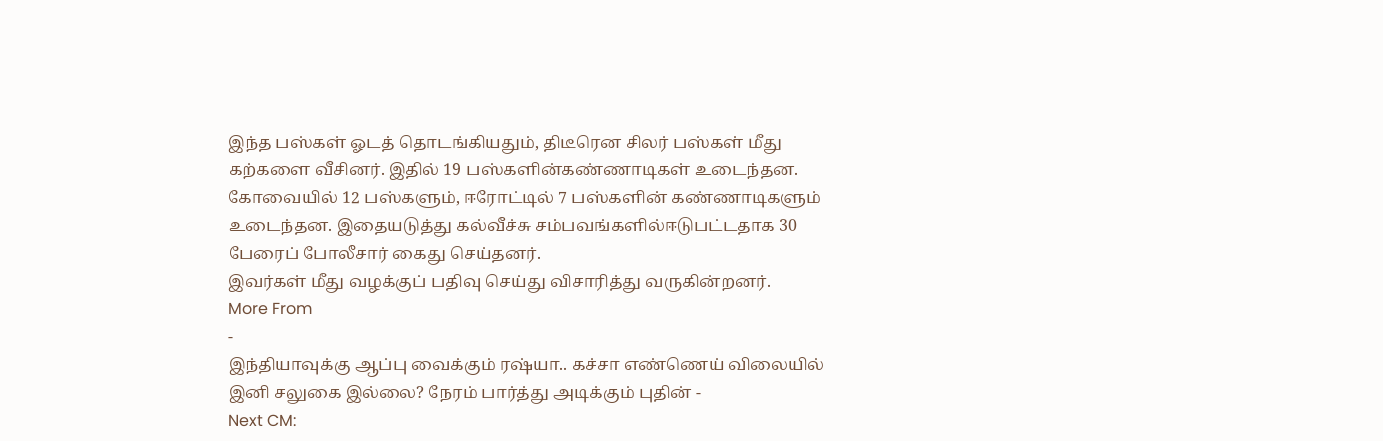இந்த பஸ்கள் ஓடத் தொடங்கியதும், திடீரென சிலர் பஸ்கள் மீது கற்களை வீசினர். இதில் 19 பஸ்களின்கண்ணாடிகள் உடைந்தன.
கோவையில் 12 பஸ்களும், ஈரோட்டில் 7 பஸ்களின் கண்ணாடிகளும் உடைந்தன. இதையடுத்து கல்வீச்சு சம்பவங்களில்ஈடுபட்டதாக 30 பேரைப் போலீசார் கைது செய்தனர்.
இவர்கள் மீது வழக்குப் பதிவு செய்து விசாரித்து வருகின்றனர்.
More From
-
இந்தியாவுக்கு ஆப்பு வைக்கும் ரஷ்யா.. கச்சா எண்ணெய் விலையில் இனி சலுகை இல்லை? நேரம் பார்த்து அடிக்கும் புதின் -
Next CM: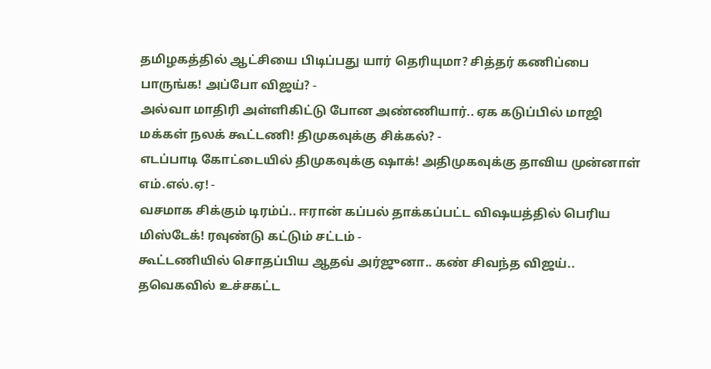தமிழகத்தில் ஆட்சியை பிடிப்பது யார் தெரியுமா? சித்தர் கணிப்பை பாருங்க! அப்போ விஜய்? -
அல்வா மாதிரி அள்ளிகிட்டு போன அண்ணியார்.. ஏக கடுப்பில் மாஜி மக்கள் நலக் கூட்டணி! திமுகவுக்கு சிக்கல்? -
எடப்பாடி கோட்டையில் திமுகவுக்கு ஷாக்! அதிமுகவுக்கு தாவிய முன்னாள் எம்.எல்.ஏ! -
வசமாக சிக்கும் டிரம்ப்.. ஈரான் கப்பல் தாக்கப்பட்ட விஷயத்தில் பெரிய மிஸ்டேக்! ரவுண்டு கட்டும் சட்டம் -
கூட்டணியில் சொதப்பிய ஆதவ் அர்ஜுனா.. கண் சிவந்த விஜய்.. தவெகவில் உச்சகட்ட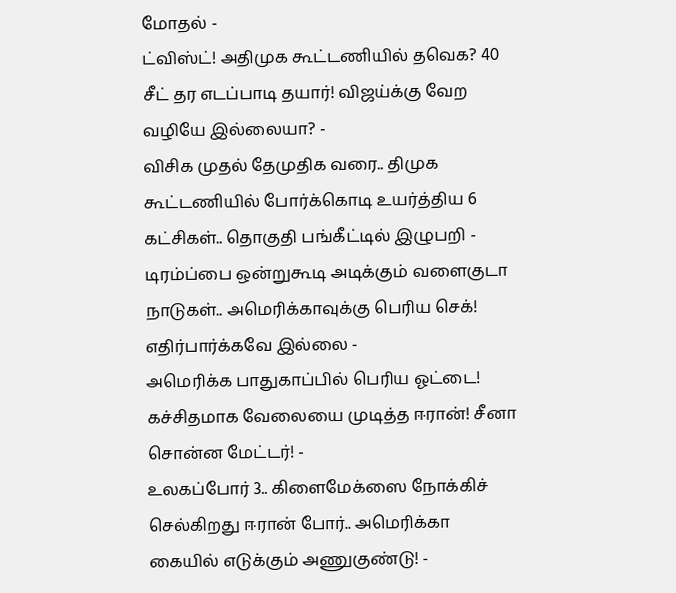மோதல் -
ட்விஸ்ட்! அதிமுக கூட்டணியில் தவெக? 40 சீட் தர எடப்பாடி தயார்! விஜய்க்கு வேற வழியே இல்லையா? -
விசிக முதல் தேமுதிக வரை.. திமுக கூட்டணியில் போர்க்கொடி உயர்த்திய 6 கட்சிகள்.. தொகுதி பங்கீட்டில் இழுபறி -
டிரம்ப்பை ஒன்றுகூடி அடிக்கும் வளைகுடா நாடுகள்.. அமெரிக்காவுக்கு பெரிய செக்! எதிர்பார்க்கவே இல்லை -
அமெரிக்க பாதுகாப்பில் பெரிய ஓட்டை! கச்சிதமாக வேலையை முடித்த ஈரான்! சீனா சொன்ன மேட்டர்! -
உலகப்போர் 3.. கிளைமேக்ஸை நோக்கிச் செல்கிறது ஈரான் போர்.. அமெரிக்கா கையில் எடுக்கும் அணுகுண்டு! -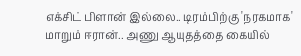எக்சிட் பிளான் இல்லை.. டிரம்பிற்கு 'நரகமாக' மாறும் ஈரான்.. அணு ஆயுதத்தை கையில்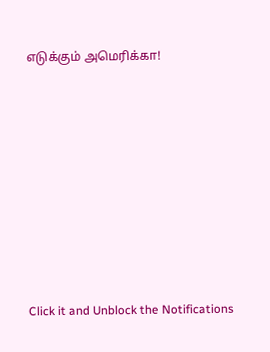எடுக்கும் அமெரிக்கா!












Click it and Unblock the Notifications